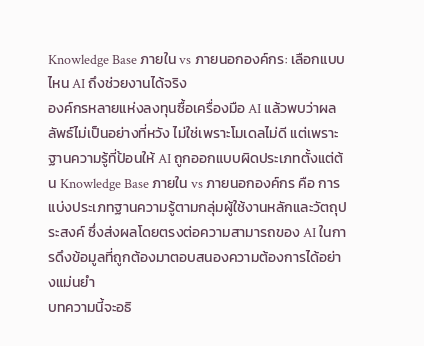Knowledge Base ภายใน vs ภายนอกองค์กร: เลือกแบบไหน AI ถึงช่วยงานได้จริง
องค์กรหลายแห่งลงทุนซื้อเครื่องมือ AI แล้วพบว่าผลลัพธ์ไม่เป็นอย่างที่หวัง ไม่ใช่เพราะโมเดลไม่ดี แต่เพราะฐานความรู้ที่ป้อนให้ AI ถูกออกแบบผิดประเภทตั้งแต่ต้น Knowledge Base ภายใน vs ภายนอกองค์กร คือ การแบ่งประเภทฐานความรู้ตามกลุ่มผู้ใช้งานหลักและวัตถุประสงค์ ซึ่งส่งผลโดยตรงต่อความสามารถของ AI ในการดึงข้อมูลที่ถูกต้องมาตอบสนองความต้องการได้อย่างแม่นยำ
บทความนี้จะอธิ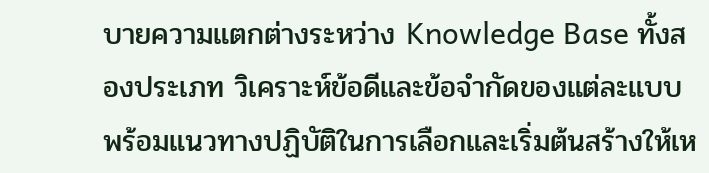บายความแตกต่างระหว่าง Knowledge Base ทั้งสองประเภท วิเคราะห์ข้อดีและข้อจำกัดของแต่ละแบบ พร้อมแนวทางปฏิบัติในการเลือกและเริ่มต้นสร้างให้เห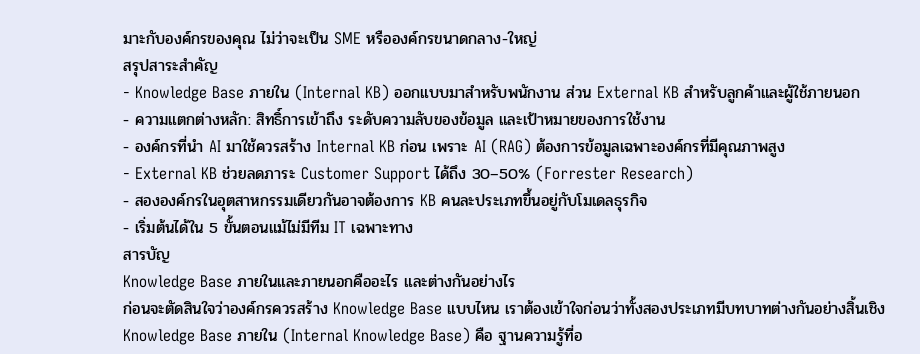มาะกับองค์กรของคุณ ไม่ว่าจะเป็น SME หรือองค์กรขนาดกลาง-ใหญ่
สรุปสาระสำคัญ
- Knowledge Base ภายใน (Internal KB) ออกแบบมาสำหรับพนักงาน ส่วน External KB สำหรับลูกค้าและผู้ใช้ภายนอก
- ความแตกต่างหลัก: สิทธิ์การเข้าถึง ระดับความลับของข้อมูล และเป้าหมายของการใช้งาน
- องค์กรที่นำ AI มาใช้ควรสร้าง Internal KB ก่อน เพราะ AI (RAG) ต้องการข้อมูลเฉพาะองค์กรที่มีคุณภาพสูง
- External KB ช่วยลดภาระ Customer Support ได้ถึง 30–50% (Forrester Research)
- สององค์กรในอุตสาหกรรมเดียวกันอาจต้องการ KB คนละประเภทขึ้นอยู่กับโมเดลธุรกิจ
- เริ่มต้นได้ใน 5 ขั้นตอนแม้ไม่มีทีม IT เฉพาะทาง
สารบัญ
Knowledge Base ภายในและภายนอกคืออะไร และต่างกันอย่างไร
ก่อนจะตัดสินใจว่าองค์กรควรสร้าง Knowledge Base แบบไหน เราต้องเข้าใจก่อนว่าทั้งสองประเภทมีบทบาทต่างกันอย่างสิ้นเชิง
Knowledge Base ภายใน (Internal Knowledge Base) คือ ฐานความรู้ที่อ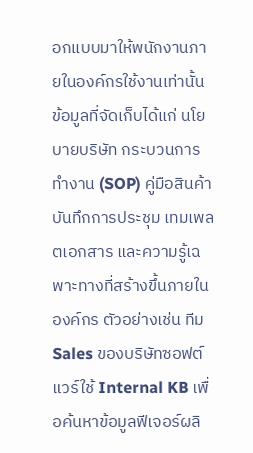อกแบบมาให้พนักงานภายในองค์กรใช้งานเท่านั้น ข้อมูลที่จัดเก็บได้แก่ นโยบายบริษัท กระบวนการทำงาน (SOP) คู่มือสินค้า บันทึกการประชุม เทมเพลตเอกสาร และความรู้เฉพาะทางที่สร้างขึ้นภายในองค์กร ตัวอย่างเช่น ทีม Sales ของบริษัทซอฟต์แวร์ใช้ Internal KB เพื่อค้นหาข้อมูลฟีเจอร์ผลิ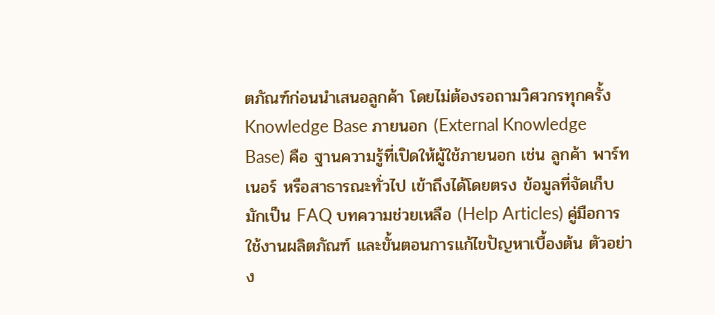ตภัณฑ์ก่อนนำเสนอลูกค้า โดยไม่ต้องรอถามวิศวกรทุกครั้ง
Knowledge Base ภายนอก (External Knowledge Base) คือ ฐานความรู้ที่เปิดให้ผู้ใช้ภายนอก เช่น ลูกค้า พาร์ทเนอร์ หรือสาธารณะทั่วไป เข้าถึงได้โดยตรง ข้อมูลที่จัดเก็บมักเป็น FAQ บทความช่วยเหลือ (Help Articles) คู่มือการใช้งานผลิตภัณฑ์ และขั้นตอนการแก้ไขปัญหาเบื้องต้น ตัวอย่าง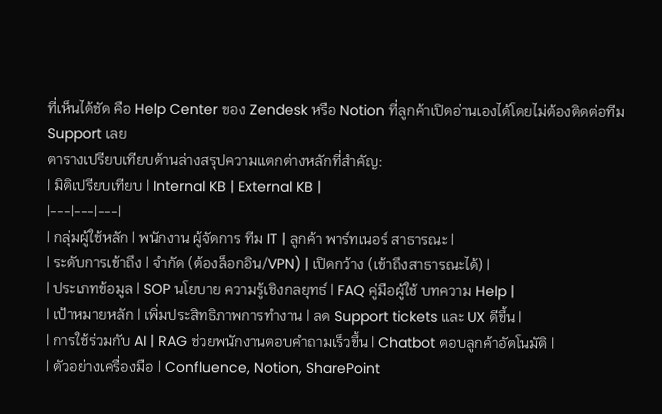ที่เห็นได้ชัด คือ Help Center ของ Zendesk หรือ Notion ที่ลูกค้าเปิดอ่านเองได้โดยไม่ต้องติดต่อทีม Support เลย
ตารางเปรียบเทียบด้านล่างสรุปความแตกต่างหลักที่สำคัญ:
| มิติเปรียบเทียบ | Internal KB | External KB |
|---|---|---|
| กลุ่มผู้ใช้หลัก | พนักงาน ผู้จัดการ ทีม IT | ลูกค้า พาร์ทเนอร์ สาธารณะ |
| ระดับการเข้าถึง | จำกัด (ต้องล็อกอิน/VPN) | เปิดกว้าง (เข้าถึงสาธารณะได้) |
| ประเภทข้อมูล | SOP นโยบาย ความรู้เชิงกลยุทธ์ | FAQ คู่มือผู้ใช้ บทความ Help |
| เป้าหมายหลัก | เพิ่มประสิทธิภาพการทำงาน | ลด Support tickets และ UX ดีขึ้น |
| การใช้ร่วมกับ AI | RAG ช่วยพนักงานตอบคำถามเร็วขึ้น | Chatbot ตอบลูกค้าอัตโนมัติ |
| ตัวอย่างเครื่องมือ | Confluence, Notion, SharePoint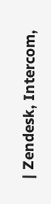| Zendesk, Intercom,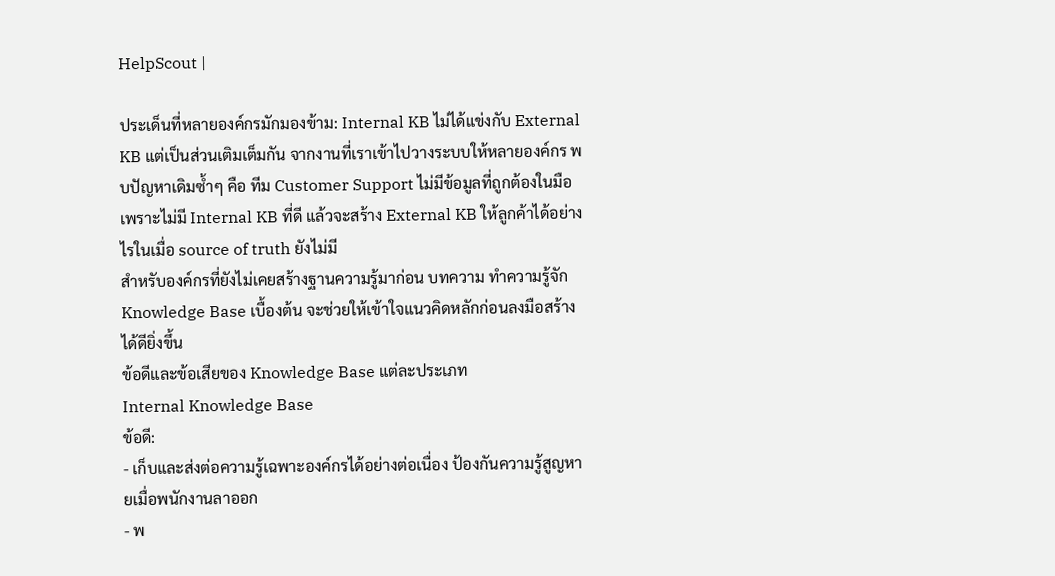HelpScout |

ประเด็นที่หลายองค์กรมักมองข้าม: Internal KB ไม่ได้แข่งกับ External KB แต่เป็นส่วนเติมเต็มกัน จากงานที่เราเข้าไปวางระบบให้หลายองค์กร พบปัญหาเดิมซ้ำๆ คือ ทีม Customer Support ไม่มีข้อมูลที่ถูกต้องในมือเพราะไม่มี Internal KB ที่ดี แล้วจะสร้าง External KB ให้ลูกค้าได้อย่างไรในเมื่อ source of truth ยังไม่มี
สำหรับองค์กรที่ยังไม่เคยสร้างฐานความรู้มาก่อน บทความ ทำความรู้จัก Knowledge Base เบื้องต้น จะช่วยให้เข้าใจแนวคิดหลักก่อนลงมือสร้างได้ดียิ่งขึ้น
ข้อดีและข้อเสียของ Knowledge Base แต่ละประเภท
Internal Knowledge Base
ข้อดี:
- เก็บและส่งต่อความรู้เฉพาะองค์กรได้อย่างต่อเนื่อง ป้องกันความรู้สูญหายเมื่อพนักงานลาออก
- พ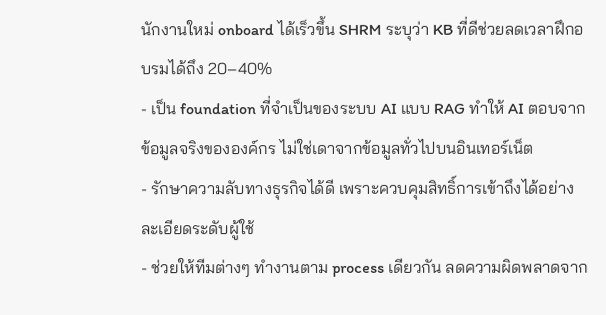นักงานใหม่ onboard ได้เร็วขึ้น SHRM ระบุว่า KB ที่ดีช่วยลดเวลาฝึกอบรมได้ถึง 20–40%
- เป็น foundation ที่จำเป็นของระบบ AI แบบ RAG ทำให้ AI ตอบจากข้อมูลจริงขององค์กร ไม่ใช่เดาจากข้อมูลทั่วไปบนอินเทอร์เน็ต
- รักษาความลับทางธุรกิจได้ดี เพราะควบคุมสิทธิ์การเข้าถึงได้อย่างละเอียดระดับผู้ใช้
- ช่วยให้ทีมต่างๆ ทำงานตาม process เดียวกัน ลดความผิดพลาดจาก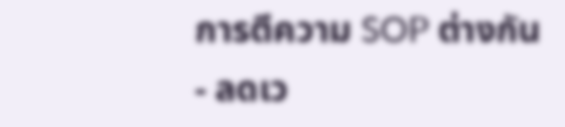การตีความ SOP ต่างกัน
- ลดเว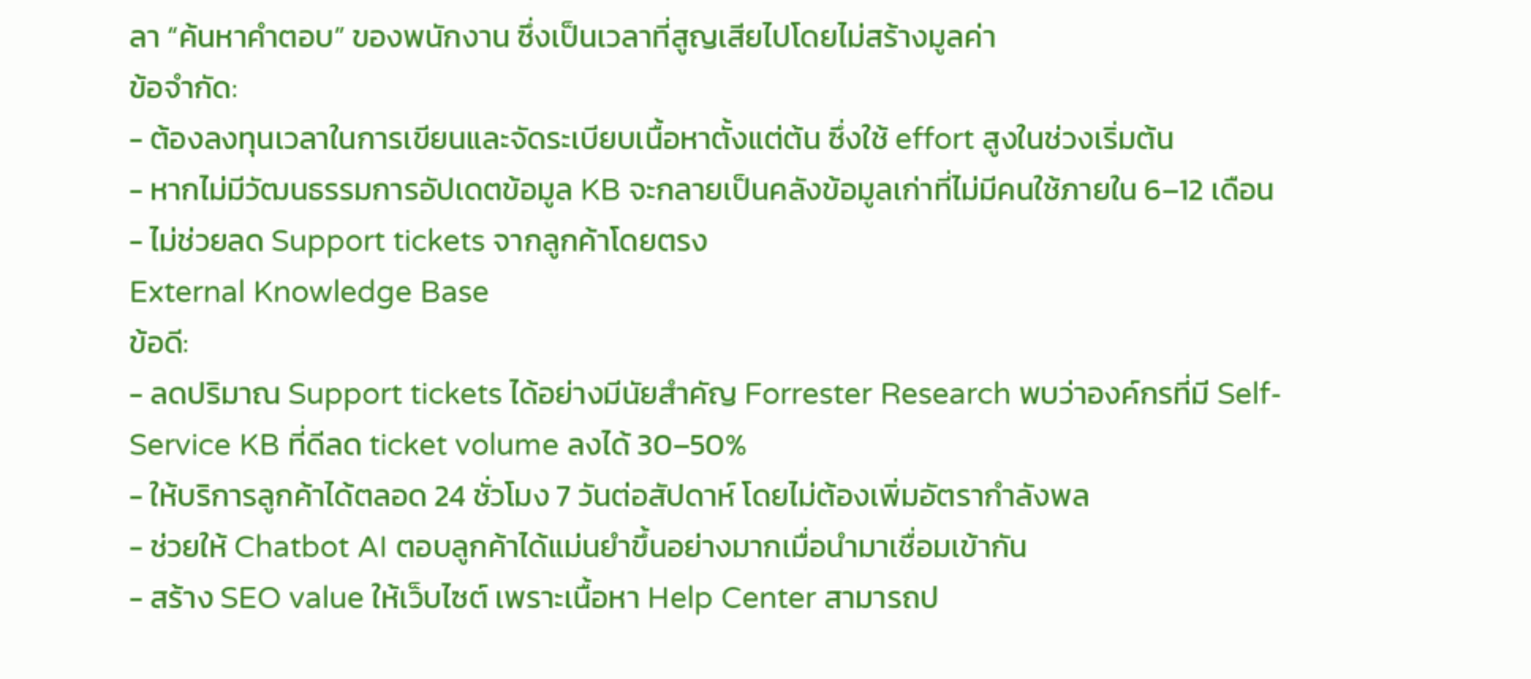ลา “ค้นหาคำตอบ” ของพนักงาน ซึ่งเป็นเวลาที่สูญเสียไปโดยไม่สร้างมูลค่า
ข้อจำกัด:
- ต้องลงทุนเวลาในการเขียนและจัดระเบียบเนื้อหาตั้งแต่ต้น ซึ่งใช้ effort สูงในช่วงเริ่มต้น
- หากไม่มีวัฒนธรรมการอัปเดตข้อมูล KB จะกลายเป็นคลังข้อมูลเก่าที่ไม่มีคนใช้ภายใน 6–12 เดือน
- ไม่ช่วยลด Support tickets จากลูกค้าโดยตรง
External Knowledge Base
ข้อดี:
- ลดปริมาณ Support tickets ได้อย่างมีนัยสำคัญ Forrester Research พบว่าองค์กรที่มี Self-Service KB ที่ดีลด ticket volume ลงได้ 30–50%
- ให้บริการลูกค้าได้ตลอด 24 ชั่วโมง 7 วันต่อสัปดาห์ โดยไม่ต้องเพิ่มอัตรากำลังพล
- ช่วยให้ Chatbot AI ตอบลูกค้าได้แม่นยำขึ้นอย่างมากเมื่อนำมาเชื่อมเข้ากัน
- สร้าง SEO value ให้เว็บไซต์ เพราะเนื้อหา Help Center สามารถป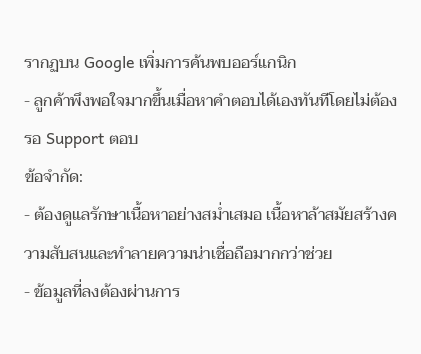รากฏบน Google เพิ่มการค้นพบออร์แกนิก
- ลูกค้าพึงพอใจมากขึ้นเมื่อหาคำตอบได้เองทันทีโดยไม่ต้องรอ Support ตอบ
ข้อจำกัด:
- ต้องดูแลรักษาเนื้อหาอย่างสม่ำเสมอ เนื้อหาล้าสมัยสร้างความสับสนและทำลายความน่าเชื่อถือมากกว่าช่วย
- ข้อมูลที่ลงต้องผ่านการ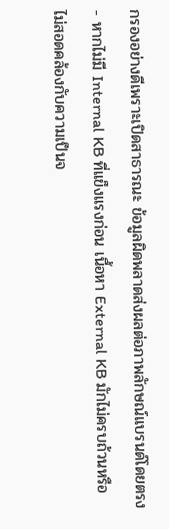กรองอย่างดีเพราะเปิดสาธารณะ ข้อมูลผิดพลาดส่งผลต่อภาพลักษณ์แบรนด์โดยตรง
- หากไม่มี Internal KB ที่แข็งแรงก่อน เนื้อหา External KB มักไม่ครบถ้วนหรือไม่สอดคล้องกับความเป็นจ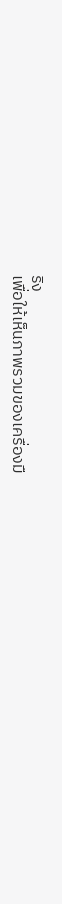ริง
เพื่อให้เห็นภาพรวมของเครื่องมื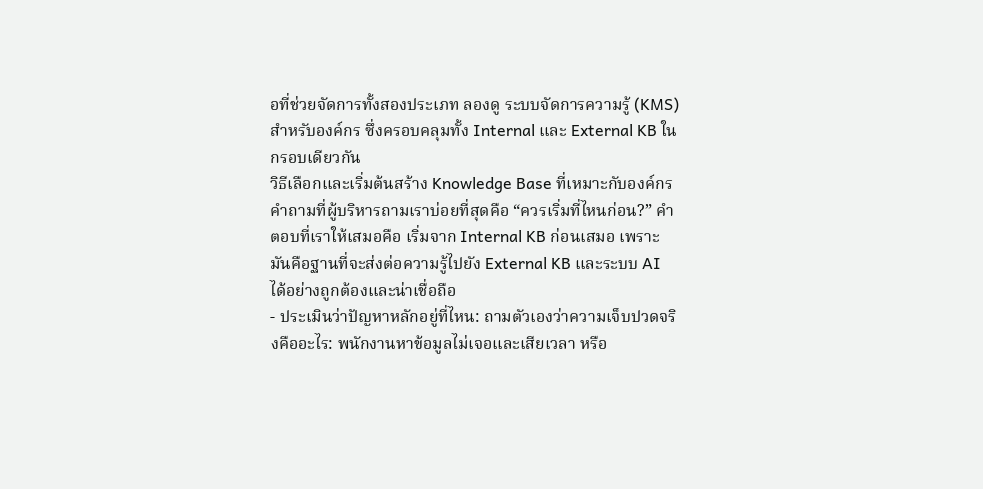อที่ช่วยจัดการทั้งสองประเภท ลองดู ระบบจัดการความรู้ (KMS) สำหรับองค์กร ซึ่งครอบคลุมทั้ง Internal และ External KB ในกรอบเดียวกัน
วิธีเลือกและเริ่มต้นสร้าง Knowledge Base ที่เหมาะกับองค์กร
คำถามที่ผู้บริหารถามเราบ่อยที่สุดคือ “ควรเริ่มที่ไหนก่อน?” คำตอบที่เราให้เสมอคือ เริ่มจาก Internal KB ก่อนเสมอ เพราะมันคือฐานที่จะส่งต่อความรู้ไปยัง External KB และระบบ AI ได้อย่างถูกต้องและน่าเชื่อถือ
- ประเมินว่าปัญหาหลักอยู่ที่ไหน: ถามตัวเองว่าความเจ็บปวดจริงคืออะไร: พนักงานหาข้อมูลไม่เจอและเสียเวลา หรือ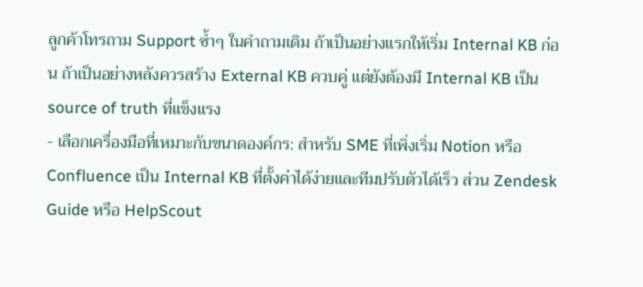ลูกค้าโทรถาม Support ซ้ำๆ ในคำถามเดิม ถ้าเป็นอย่างแรกให้เริ่ม Internal KB ก่อน ถ้าเป็นอย่างหลังควรสร้าง External KB ควบคู่ แต่ยังต้องมี Internal KB เป็น source of truth ที่แข็งแรง
- เลือกเครื่องมือที่เหมาะกับขนาดองค์กร: สำหรับ SME ที่เพิ่งเริ่ม Notion หรือ Confluence เป็น Internal KB ที่ตั้งค่าได้ง่ายและทีมปรับตัวได้เร็ว ส่วน Zendesk Guide หรือ HelpScout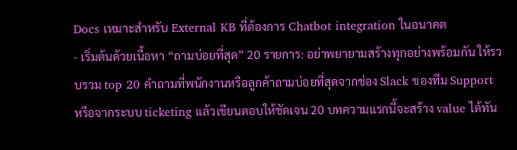Docs เหมาะสำหรับ External KB ที่ต้องการ Chatbot integration ในอนาคต
- เริ่มต้นด้วยเนื้อหา “ถามบ่อยที่สุด” 20 รายการ: อย่าพยายามสร้างทุกอย่างพร้อมกัน ให้รวบรวม top 20 คำถามที่พนักงานหรือลูกค้าถามบ่อยที่สุดจากช่อง Slack ของทีม Support หรือจากระบบ ticketing แล้วเขียนตอบให้ชัดเจน 20 บทความแรกนี้จะสร้าง value ได้ทัน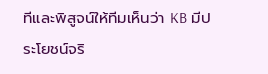ทีและพิสูจน์ให้ทีมเห็นว่า KB มีประโยชน์จริ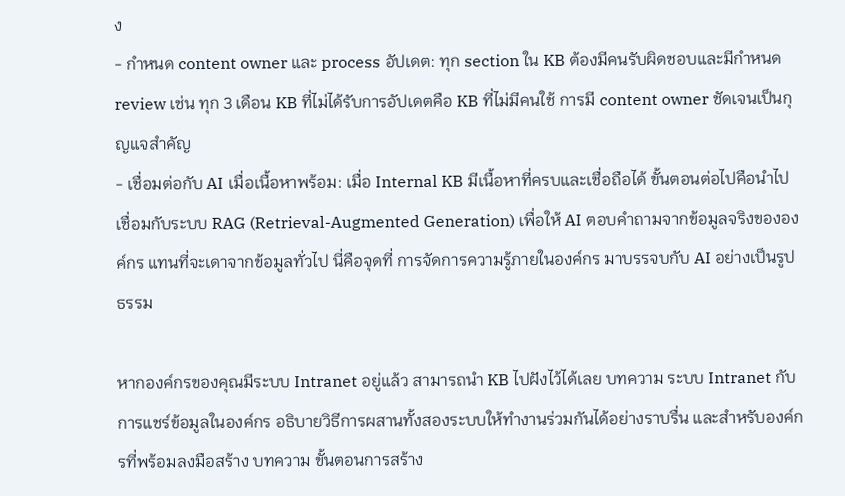ง
- กำหนด content owner และ process อัปเดต: ทุก section ใน KB ต้องมีคนรับผิดชอบและมีกำหนด review เช่น ทุก 3 เดือน KB ที่ไม่ได้รับการอัปเดตคือ KB ที่ไม่มีคนใช้ การมี content owner ชัดเจนเป็นกุญแจสำคัญ
- เชื่อมต่อกับ AI เมื่อเนื้อหาพร้อม: เมื่อ Internal KB มีเนื้อหาที่ครบและเชื่อถือได้ ขั้นตอนต่อไปคือนำไปเชื่อมกับระบบ RAG (Retrieval-Augmented Generation) เพื่อให้ AI ตอบคำถามจากข้อมูลจริงขององค์กร แทนที่จะเดาจากข้อมูลทั่วไป นี่คือจุดที่ การจัดการความรู้ภายในองค์กร มาบรรจบกับ AI อย่างเป็นรูปธรรม

หากองค์กรของคุณมีระบบ Intranet อยู่แล้ว สามารถนำ KB ไปฝังไว้ได้เลย บทความ ระบบ Intranet กับการแชร์ข้อมูลในองค์กร อธิบายวิธีการผสานทั้งสองระบบให้ทำงานร่วมกันได้อย่างราบรื่น และสำหรับองค์กรที่พร้อมลงมือสร้าง บทความ ขั้นตอนการสร้าง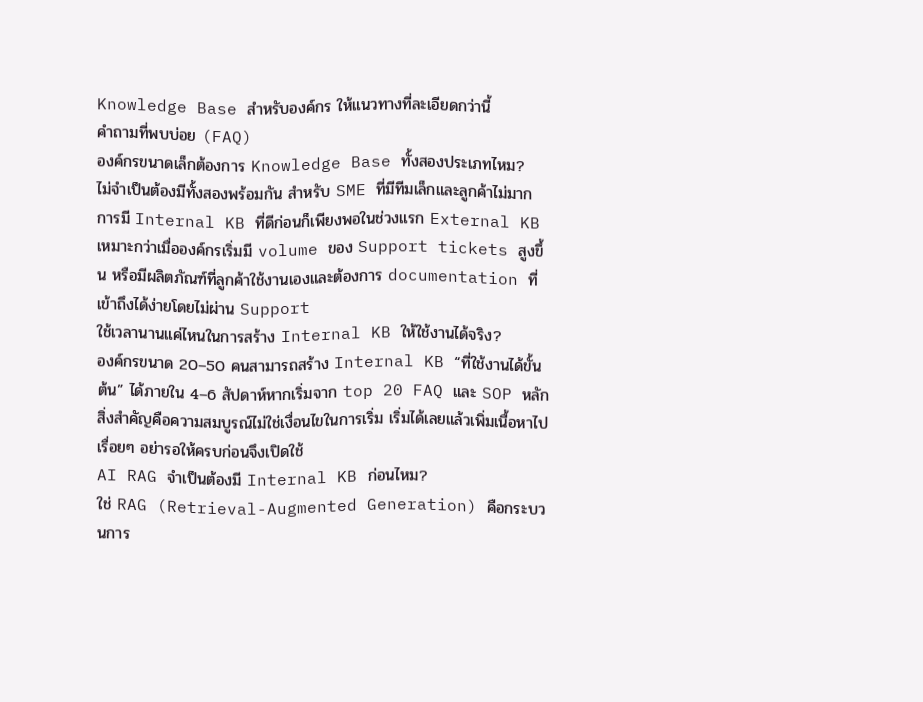Knowledge Base สำหรับองค์กร ให้แนวทางที่ละเอียดกว่านี้
คำถามที่พบบ่อย (FAQ)
องค์กรขนาดเล็กต้องการ Knowledge Base ทั้งสองประเภทไหม?
ไม่จำเป็นต้องมีทั้งสองพร้อมกัน สำหรับ SME ที่มีทีมเล็กและลูกค้าไม่มาก การมี Internal KB ที่ดีก่อนก็เพียงพอในช่วงแรก External KB เหมาะกว่าเมื่อองค์กรเริ่มมี volume ของ Support tickets สูงขึ้น หรือมีผลิตภัณฑ์ที่ลูกค้าใช้งานเองและต้องการ documentation ที่เข้าถึงได้ง่ายโดยไม่ผ่าน Support
ใช้เวลานานแค่ไหนในการสร้าง Internal KB ให้ใช้งานได้จริง?
องค์กรขนาด 20–50 คนสามารถสร้าง Internal KB “ที่ใช้งานได้ขั้นต้น” ได้ภายใน 4–6 สัปดาห์หากเริ่มจาก top 20 FAQ และ SOP หลัก สิ่งสำคัญคือความสมบูรณ์ไม่ใช่เงื่อนไขในการเริ่ม เริ่มได้เลยแล้วเพิ่มเนื้อหาไปเรื่อยๆ อย่ารอให้ครบก่อนจึงเปิดใช้
AI RAG จำเป็นต้องมี Internal KB ก่อนไหม?
ใช่ RAG (Retrieval-Augmented Generation) คือกระบวนการ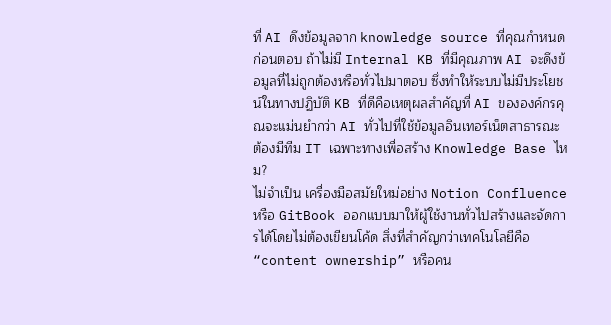ที่ AI ดึงข้อมูลจาก knowledge source ที่คุณกำหนดก่อนตอบ ถ้าไม่มี Internal KB ที่มีคุณภาพ AI จะดึงข้อมูลที่ไม่ถูกต้องหรือทั่วไปมาตอบ ซึ่งทำให้ระบบไม่มีประโยชน์ในทางปฏิบัติ KB ที่ดีคือเหตุผลสำคัญที่ AI ขององค์กรคุณจะแม่นยำกว่า AI ทั่วไปที่ใช้ข้อมูลอินเทอร์เน็ตสาธารณะ
ต้องมีทีม IT เฉพาะทางเพื่อสร้าง Knowledge Base ไหม?
ไม่จำเป็น เครื่องมือสมัยใหม่อย่าง Notion Confluence หรือ GitBook ออกแบบมาให้ผู้ใช้งานทั่วไปสร้างและจัดการได้โดยไม่ต้องเขียนโค้ด สิ่งที่สำคัญกว่าเทคโนโลยีคือ “content ownership” หรือคน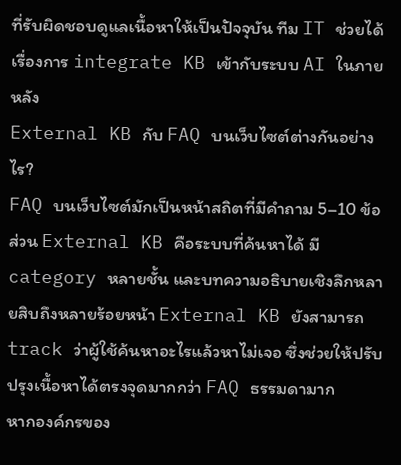ที่รับผิดชอบดูแลเนื้อหาให้เป็นปัจจุบัน ทีม IT ช่วยได้เรื่องการ integrate KB เข้ากับระบบ AI ในภายหลัง
External KB กับ FAQ บนเว็บไซต์ต่างกันอย่างไร?
FAQ บนเว็บไซต์มักเป็นหน้าสถิตที่มีคำถาม 5–10 ข้อ ส่วน External KB คือระบบที่ค้นหาได้ มี category หลายชั้น และบทความอธิบายเชิงลึกหลายสิบถึงหลายร้อยหน้า External KB ยังสามารถ track ว่าผู้ใช้ค้นหาอะไรแล้วหาไม่เจอ ซึ่งช่วยให้ปรับปรุงเนื้อหาได้ตรงจุดมากกว่า FAQ ธรรมดามาก
หากองค์กรของ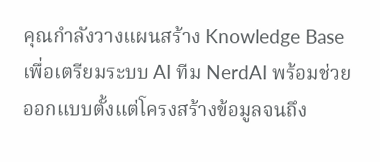คุณกำลังวางแผนสร้าง Knowledge Base เพื่อเตรียมระบบ AI ทีม NerdAI พร้อมช่วยออกแบบตั้งแต่โครงสร้างข้อมูลจนถึง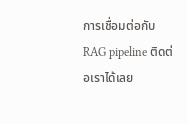การเชื่อมต่อกับ RAG pipeline ติดต่อเราได้เลย